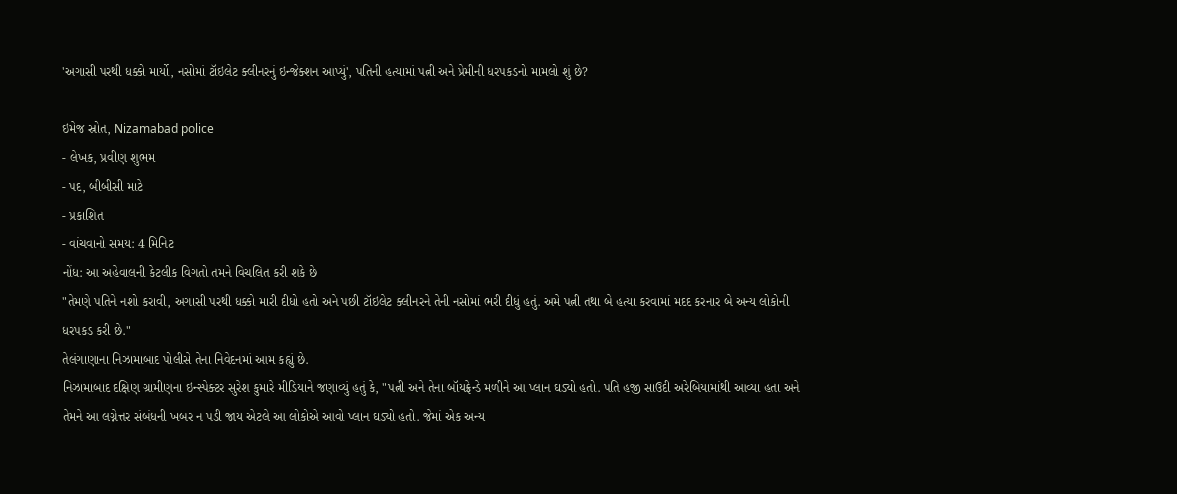'અગાસી પરથી ધક્કો માર્યો, નસોમાં ટૉઇલેટ ક્લીનરનું ઇન્જેક્શન આપ્યું', પતિની હત્યામાં પત્ની અને પ્રેમીની ધરપકડનો મામલો શું છે?

ઇમેજ સ્રોત, Nizamabad police
- લેખક, પ્રવીણ શુભમ
- પદ, બીબીસી માટે
- પ્રકાશિત
- વાંચવાનો સમય: 4 મિનિટ
નોંધ: આ અહેવાલની કેટલીક વિગતો તમને વિચલિત કરી શકે છે
"તેમણે પતિને નશો કરાવી, અગાસી પરથી ધક્કો મારી દીધો હતો અને પછી ટૉઇલેટ ક્લીનરને તેની નસોમાં ભરી દીધું હતું. અમે પત્ની તથા બે હત્યા કરવામાં મદદ કરનાર બે અન્ય લોકોની ધરપકડ કરી છે."
તેલંગાણાના નિઝામાબાદ પોલીસે તેના નિવેદનમાં આમ કહ્યું છે.
નિઝામાબાદ દક્ષિણ ગ્રામીણના ઇન્સ્પેક્ટર સુરેશ કુમારે મીડિયાને જણાવ્યું હતું કે, "પત્ની અને તેના બૉયફ્રેન્ડે મળીને આ પ્લાન ઘડ્યો હતો. પતિ હજી સાઉદી અરેબિયામાંથી આવ્યા હતા અને તેમને આ લગ્નેત્તર સંબંધની ખબર ન પડી જાય એટલે આ લોકોએ આવો પ્લાન ઘડ્યો હતો. જેમાં એક અન્ય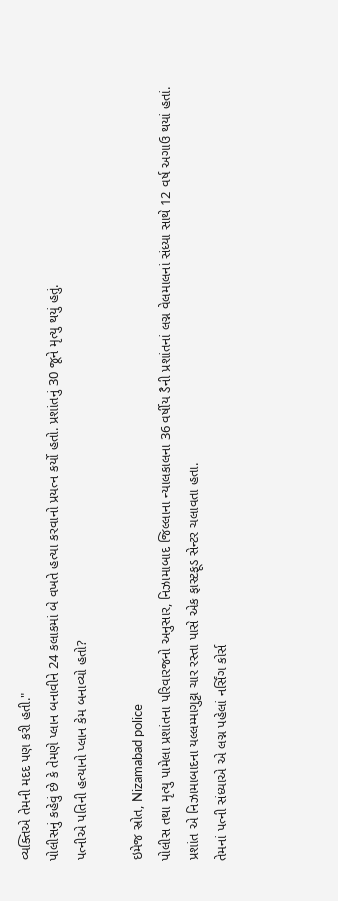વ્યક્તિએ તેમની મદદ પણ કરી હતી."
પોલીસનું કહેવું છે કે તેમણે પ્લાન બનાવીને 24 કલાકમાં બે વખતે હત્યા કરવાનો પ્રયત્ન કર્યો હતો. પ્રશાંતનું 30 જૂને મૃત્યુ થયું હતું.
પત્નીએ પતિની હત્યાનો પ્લાન કેમ બનાવ્યો હતો?

ઇમેજ સ્રોત, Nizamabad police
પોલીસ તથા મૃત્યુ પામેલા પ્રશાંતના પરિવારજનો અનુસાર, નિઝામાબાદ જિલ્લાના ન્યાલકાલના 36 વર્ષીય ડૈની પ્રશાંતનાં લગ્ન વેલમાલનાં સંધ્યા સાથે 12 વર્ષ અગાઉ થયાં હતાં.
પ્રશાંત એ નિઝામાબાદના યલ્લમ્માગુટ્ટા ચાર રસ્તા પાસે એક ફાસ્ટફૂડ સેન્ટર ચલાવતા હતા.
તેમનાં પત્ની સંધ્યાએ એ લગ્ન પહેલાં નર્સિંગ કોર્સ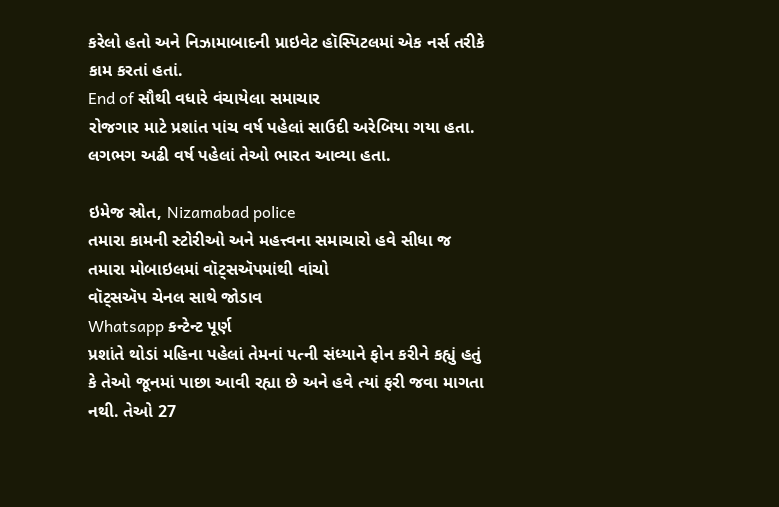કરેલો હતો અને નિઝામાબાદની પ્રાઇવેટ હૉસ્પિટલમાં એક નર્સ તરીકે કામ કરતાં હતાં.
End of સૌથી વધારે વંચાયેલા સમાચાર
રોજગાર માટે પ્રશાંત પાંચ વર્ષ પહેલાં સાઉદી અરેબિયા ગયા હતા. લગભગ અઢી વર્ષ પહેલાં તેઓ ભારત આવ્યા હતા.

ઇમેજ સ્રોત, Nizamabad police
તમારા કામની સ્ટોરીઓ અને મહત્ત્વના સમાચારો હવે સીધા જ તમારા મોબાઇલમાં વૉટ્સઍપમાંથી વાંચો
વૉટ્સઍપ ચેનલ સાથે જોડાવ
Whatsapp કન્ટેન્ટ પૂર્ણ
પ્રશાંતે થોડાં મહિના પહેલાં તેમનાં પત્ની સંધ્યાને ફોન કરીને કહ્યું હતું કે તેઓ જૂનમાં પાછા આવી રહ્યા છે અને હવે ત્યાં ફરી જવા માગતા નથી. તેઓ 27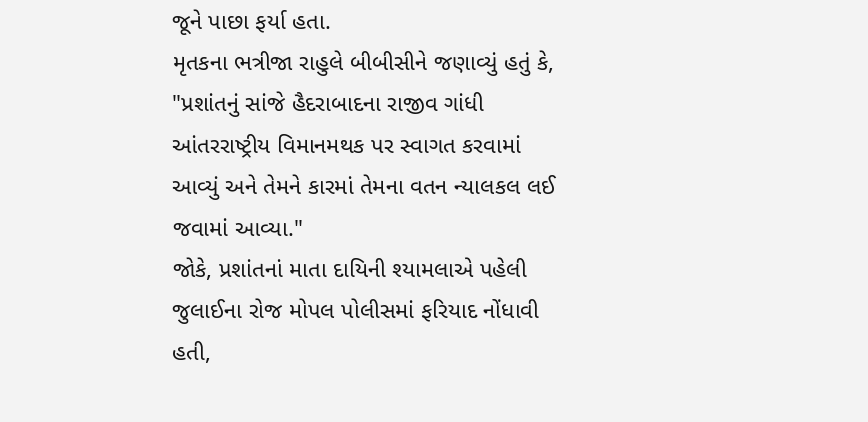જૂને પાછા ફર્યા હતા.
મૃતકના ભત્રીજા રાહુલે બીબીસીને જણાવ્યું હતું કે, "પ્રશાંતનું સાંજે હૈદરાબાદના રાજીવ ગાંધી આંતરરાષ્ટ્રીય વિમાનમથક પર સ્વાગત કરવામાં આવ્યું અને તેમને કારમાં તેમના વતન ન્યાલકલ લઈ જવામાં આવ્યા."
જોકે, પ્રશાંતનાં માતા દાયિની શ્યામલાએ પહેલી જુલાઈના રોજ મોપલ પોલીસમાં ફરિયાદ નોંધાવી હતી,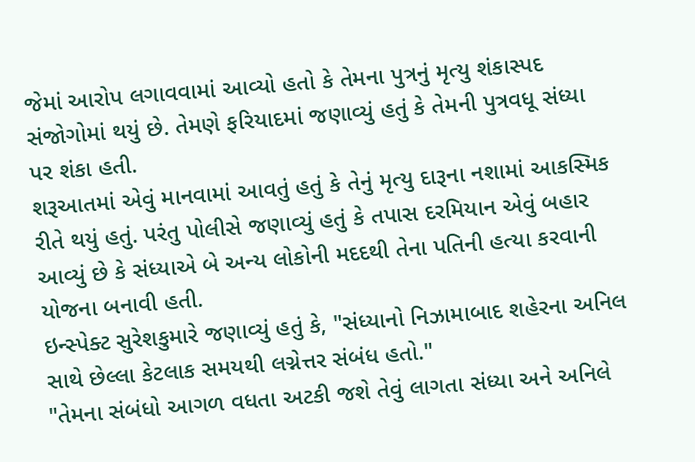જેમાં આરોપ લગાવવામાં આવ્યો હતો કે તેમના પુત્રનું મૃત્યુ શંકાસ્પદ સંજોગોમાં થયું છે. તેમણે ફરિયાદમાં જણાવ્યું હતું કે તેમની પુત્રવધૂ સંધ્યા પર શંકા હતી.
શરૂઆતમાં એવું માનવામાં આવતું હતું કે તેનું મૃત્યુ દારૂના નશામાં આકસ્મિક રીતે થયું હતું. પરંતુ પોલીસે જણાવ્યું હતું કે તપાસ દરમિયાન એવું બહાર આવ્યું છે કે સંધ્યાએ બે અન્ય લોકોની મદદથી તેના પતિની હત્યા કરવાની યોજના બનાવી હતી.
ઇન્સ્પેક્ટ સુરેશકુમારે જણાવ્યું હતું કે, "સંધ્યાનો નિઝામાબાદ શહેરના અનિલ સાથે છેલ્લા કેટલાક સમયથી લગ્નેત્તર સંબંધ હતો."
"તેમના સંબંધો આગળ વધતા અટકી જશે તેવું લાગતા સંધ્યા અને અનિલે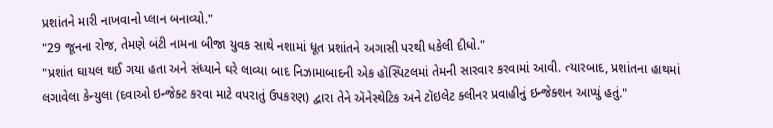પ્રશાંતને મારી નાખવાનો પ્લાન બનાવ્યો."
"29 જૂનના રોજ, તેમણે બંટી નામના બીજા યુવક સાથે નશામાં ધૂત પ્રશાંતને અગાસી પરથી ધકેલી દીધો."
"પ્રશાંત ઘાયલ થઈ ગયા હતા અને સંધ્યાને ઘરે લાવ્યા બાદ નિઝામાબાદની એક હૉસ્પિટલમાં તેમની સારવાર કરવામાં આવી. ત્યારબાદ, પ્રશાંતના હાથમાં લગાવેલા કેન્યુલા (દવાઓ ઇન્જેક્ટ કરવા માટે વપરાતું ઉપકરણ) દ્વારા તેને ઍનેસ્થેટિક અને ટૉઇલેટ ક્લીનર પ્રવાહીનું ઇન્જેક્શન આપ્યું હતું."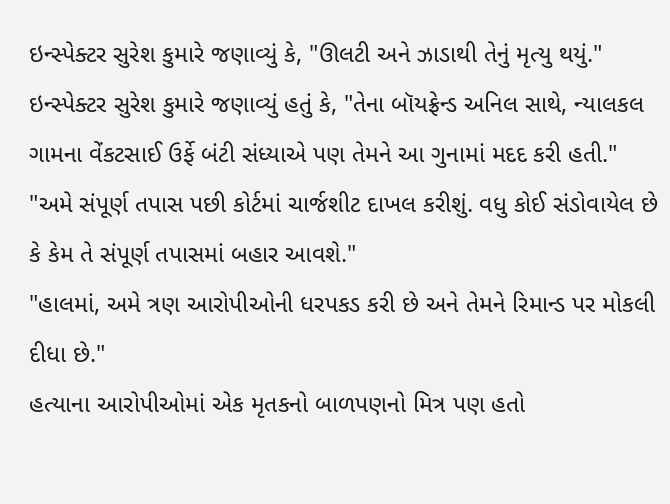ઇન્સ્પેક્ટર સુરેશ કુમારે જણાવ્યું કે, "ઊલટી અને ઝાડાથી તેનું મૃત્યુ થયું."
ઇન્સ્પેક્ટર સુરેશ કુમારે જણાવ્યું હતું કે, "તેના બૉયફ્રેન્ડ અનિલ સાથે, ન્યાલકલ ગામના વેંકટસાઈ ઉર્ફે બંટી સંધ્યાએ પણ તેમને આ ગુનામાં મદદ કરી હતી."
"અમે સંપૂર્ણ તપાસ પછી કોર્ટમાં ચાર્જશીટ દાખલ કરીશું. વધુ કોઈ સંડોવાયેલ છે કે કેમ તે સંપૂર્ણ તપાસમાં બહાર આવશે."
"હાલમાં, અમે ત્રણ આરોપીઓની ધરપકડ કરી છે અને તેમને રિમાન્ડ પર મોકલી દીધા છે."
હત્યાના આરોપીઓમાં એક મૃતકનો બાળપણનો મિત્ર પણ હતો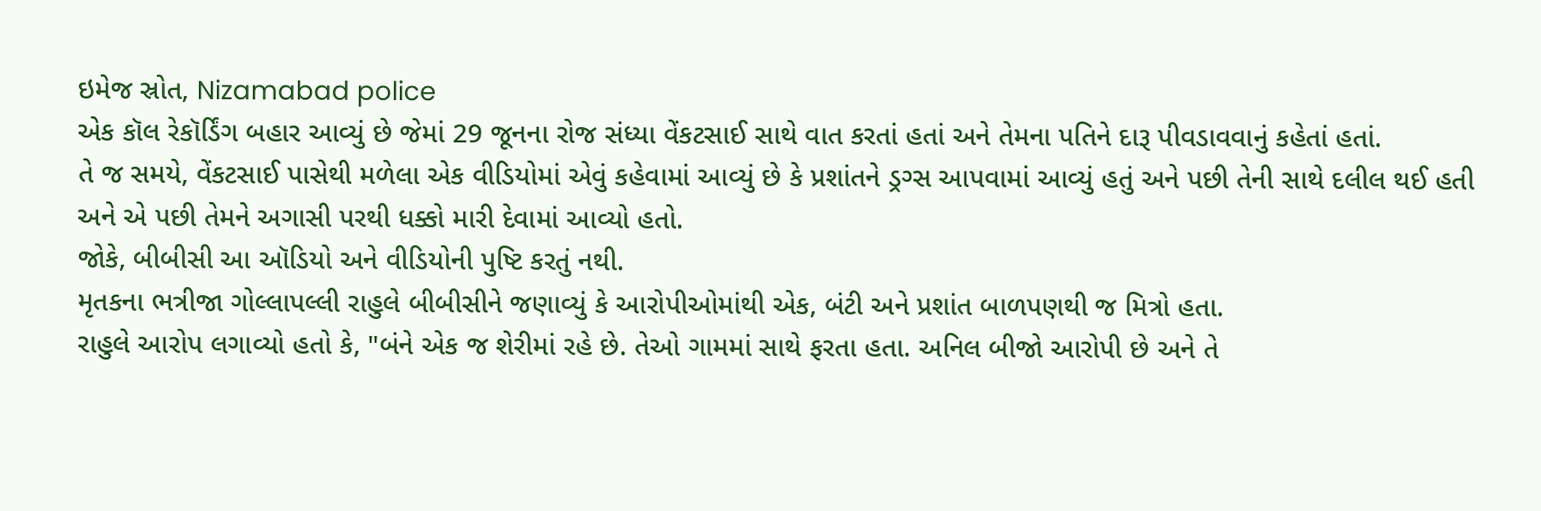ઇમેજ સ્રોત, Nizamabad police
એક કૉલ રેકૉર્ડિંગ બહાર આવ્યું છે જેમાં 29 જૂનના રોજ સંધ્યા વેંકટસાઈ સાથે વાત કરતાં હતાં અને તેમના પતિને દારૂ પીવડાવવાનું કહેતાં હતાં.
તે જ સમયે, વેંકટસાઈ પાસેથી મળેલા એક વીડિયોમાં એવું કહેવામાં આવ્યું છે કે પ્રશાંતને ડ્રગ્સ આપવામાં આવ્યું હતું અને પછી તેની સાથે દલીલ થઈ હતી અને એ પછી તેમને અગાસી પરથી ધક્કો મારી દેવામાં આવ્યો હતો.
જોકે, બીબીસી આ ઑડિયો અને વીડિયોની પુષ્ટિ કરતું નથી.
મૃતકના ભત્રીજા ગોલ્લાપલ્લી રાહુલે બીબીસીને જણાવ્યું કે આરોપીઓમાંથી એક, બંટી અને પ્રશાંત બાળપણથી જ મિત્રો હતા.
રાહુલે આરોપ લગાવ્યો હતો કે, "બંને એક જ શેરીમાં રહે છે. તેઓ ગામમાં સાથે ફરતા હતા. અનિલ બીજો આરોપી છે અને તે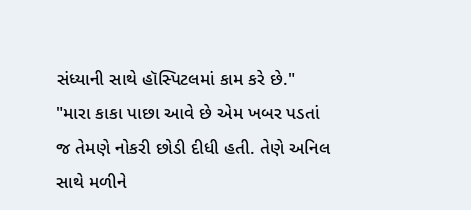સંધ્યાની સાથે હૉસ્પિટલમાં કામ કરે છે."
"મારા કાકા પાછા આવે છે એમ ખબર પડતાં જ તેમણે નોકરી છોડી દીધી હતી. તેણે અનિલ સાથે મળીને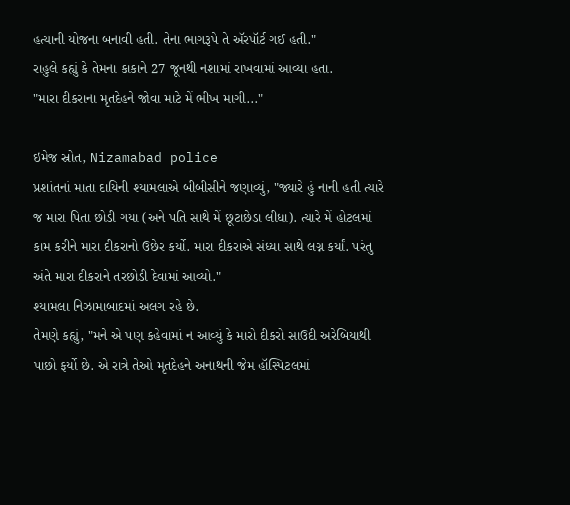હત્યાની યોજના બનાવી હતી. તેના ભાગરૂપે તે ઍરપૉર્ટ ગઈ હતી."
રાહુલે કહ્યું કે તેમના કાકાને 27 જૂનથી નશામાં રાખવામાં આવ્યા હતા.
"મારા દીકરાના મૃતદેહને જોવા માટે મેં ભીખ માગી..."

ઇમેજ સ્રોત, Nizamabad police
પ્રશાંતનાં માતા દાયિની શ્યામલાએ બીબીસીને જણાવ્યું, "જ્યારે હું નાની હતી ત્યારે જ મારા પિતા છોડી ગયા (અને પતિ સાથે મેં છૂટાછેડા લીધા). ત્યારે મેં હોટલમાં કામ કરીને મારા દીકરાનો ઉછેર કર્યો. મારા દીકરાએ સંધ્યા સાથે લગ્ન કર્યાં. પરંતુ અંતે મારા દીકરાને તરછોડી દેવામાં આવ્યો."
શ્યામલા નિઝામાબાદમાં અલગ રહે છે.
તેમણે કહ્યું, "મને એ પણ કહેવામાં ન આવ્યું કે મારો દીકરો સાઉદી અરેબિયાથી પાછો ફર્યો છે. એ રાત્રે તેઓ મૃતદેહને અનાથની જેમ હૉસ્પિટલમાં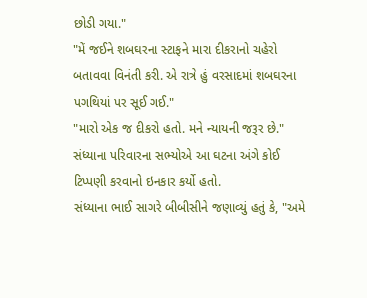છોડી ગયા."
"મેં જઈને શબઘરના સ્ટાફને મારા દીકરાનો ચહેરો બતાવવા વિનંતી કરી. એ રાત્રે હું વરસાદમાં શબઘરના પગથિયાં પર સૂઈ ગઈ."
"મારો એક જ દીકરો હતો. મને ન્યાયની જરૂર છે."
સંધ્યાના પરિવારના સભ્યોએ આ ઘટના અંગે કોઈ ટિપ્પણી કરવાનો ઇનકાર કર્યો હતો.
સંધ્યાના ભાઈ સાગરે બીબીસીને જણાવ્યું હતું કે, "અમે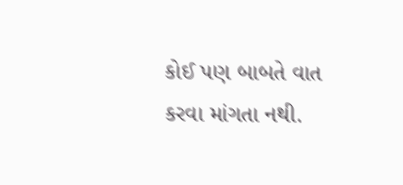કોઈ પણ બાબતે વાત કરવા માંગતા નથી.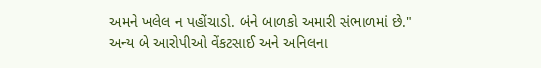અમને ખલેલ ન પહોંચાડો. બંને બાળકો અમારી સંભાળમાં છે."
અન્ય બે આરોપીઓ વેંકટસાઈ અને અનિલના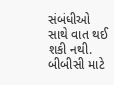સંબંધીઓ સાથે વાત થઈ શકી નથી.
બીબીસી માટે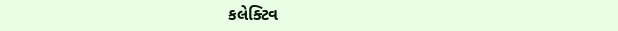કલેક્ટિવ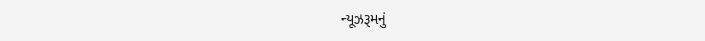ન્યૂઝરૂમનું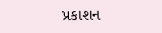પ્રકાશન